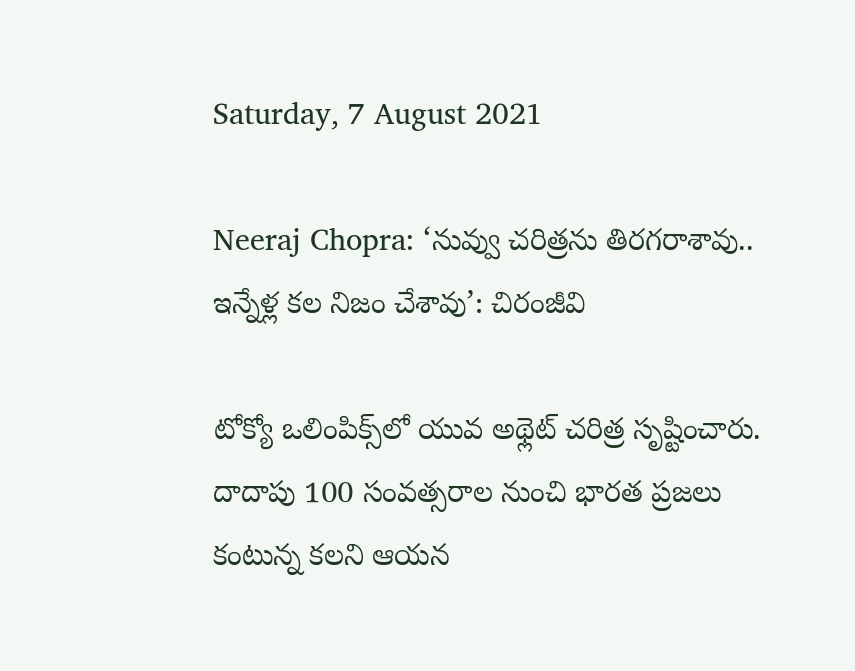Saturday, 7 August 2021

Neeraj Chopra: ‘నువ్వు చరిత్రను తిరగరాశావు.. ఇన్నేళ్ల కల నిజం చేశావు’: చిరంజీవి

టోక్యో ఒలింపిక్స్‌లో యువ అథ్లెట్ చరిత్ర సృష్టించారు. దాదాపు 100 సంవత్సరాల నుంచి భారత ప్రజలు కంటున్న కలని ఆయన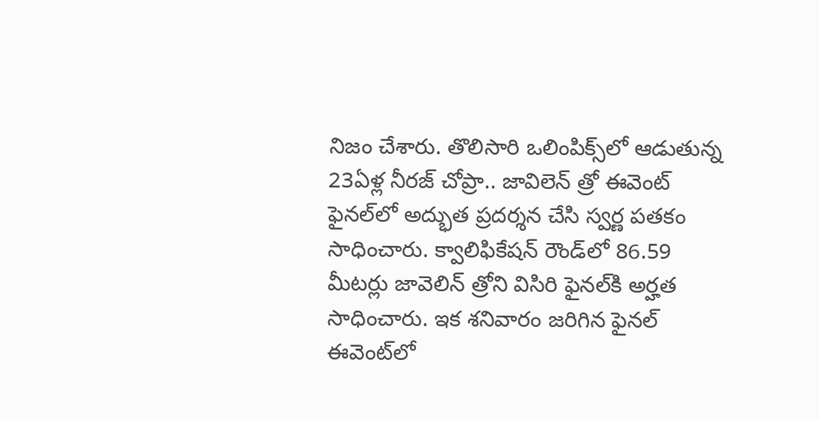నిజం చేశారు. తొలిసారి ఒలింపిక్స్‌లో ఆడుతున్న 23ఏళ్ల నీరజ్ చోప్రా.. జావిలెన్ త్రో ఈవెంట్ ఫైనల్‌లో అద్భుత ప్రదర్శన చేసి స్వర్ణ పతకం సాధించారు. క్వాలిఫికేషన్‌ రౌండ్‌లో 86.59 మీటర్లు జావెలిన్ త్రోని విసిరి ఫైనల్‌కి అర్హత సాధించారు. ఇక శనివారం జరిగిన ఫైనల్ ఈవెంట్‌లో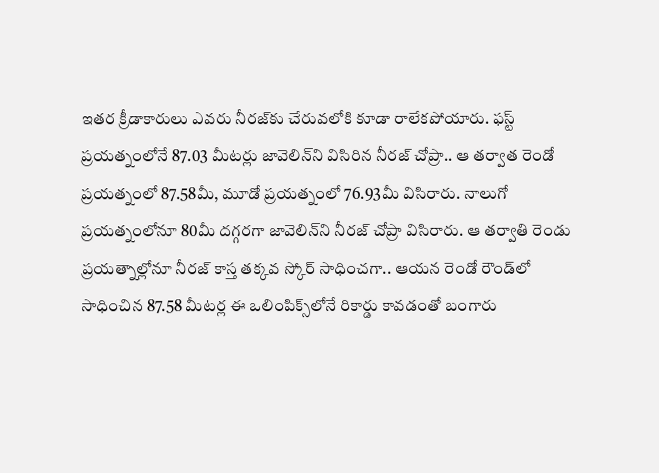ఇతర క్రీడాకారులు ఎవరు నీరజ్‌కు చేరువలోకి కూడా రాలేకపోయారు. ఫస్ట్ ప్రయత్నంలోనే 87.03 మీటర్లు జావెలిన్‌ని విసిరిన నీరజ్ చోప్రా.. ఆ తర్వాత రెండో ప్రయత్నంలో 87.58మీ, మూడో ప్రయత్నంలో 76.93మీ విసిరారు. నాలుగో ప్రయత్నంలోనూ 80మీ దగ్గరగా జావెలిన్‌ని నీరజ్ చోప్రా విసిరారు. ఆ తర్వాతి రెండు ప్రయత్నాల్లోనూ నీరజ్ కాస్త తక్కవ స్కోర్ సాధించగా.. ఆయన రెండో రౌండ్‌లో సాధించిన 87.58 మీటర్ల ఈ ఒలింపిక్స్‌లోనే రికార్డు కావడంతో బంగారు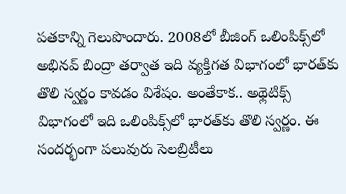పతకాన్ని గెలుపొందారు. 2008లో బీజింగ్ ఒలింపిక్స్‌లో అభినవ్ బింద్రా తర్వాత ఇది వ్యక్తిగత విభాగంలో భారత్‌కు తొలి స్వర్ణం కావడం విశేషం. అంతేకాక.. అథ్లెటిక్స్ విభాగంలో ఇది ఒలింపిక్స్‌లో భారత్‌కు తొలి స్వర్ణం. ఈ సందర్భంగా పలువురు సెలబ్రిటీలు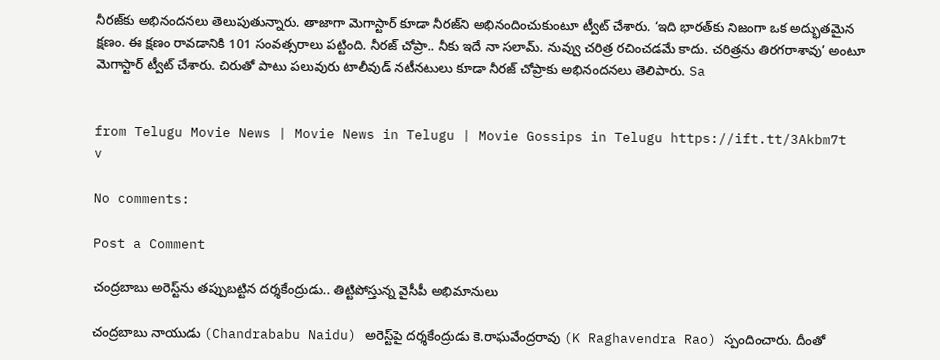నీరజ్‌కు అభినందనలు తెలుపుతున్నారు. తాజాగా మెగాస్టార్ కూడా నీరజ్‌ని అభినందించుకుంటూ ట్వీట్ చేశారు. ‘ఇది భారత్‌కు నిజంగా ఒక అద్భుతమైన క్షణం. ఈ క్షణం రావడానికి 101 సంవత్సరాలు పట్టింది. నీరజ్ చోప్రా.. నీకు ఇదే నా సలామ్. నువ్వు చరిత్ర రచించడమే కాదు. చరిత్రను తిరగరాశావు’ అంటూ మెగాస్టార్ ట్వీట్ చేశారు. చిరుతో పాటు పలువురు టాలీవుడ్ నటీనటులు కూడా నీరజ్ చోప్రాకు అభినందనలు తెలిపారు. Sa


from Telugu Movie News | Movie News in Telugu | Movie Gossips in Telugu https://ift.tt/3Akbm7t
v

No comments:

Post a Comment

చంద్రబాబు అరెస్ట్‌ను తప్పుబట్టిన దర్శకేంద్రుడు.. తిట్టిపోస్తున్న వైసీపీ అభిమానులు

చంద్రబాబు నాయుడు (Chandrababu Naidu) అరెస్ట్‌పై దర్శకేంద్రుడు కె.రాఘవేంద్రరావు (K Raghavendra Rao) స్పందించారు. దీంతో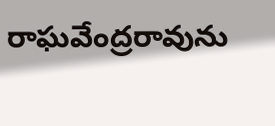రాఘవేంద్రరావును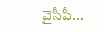వైసీపీ...